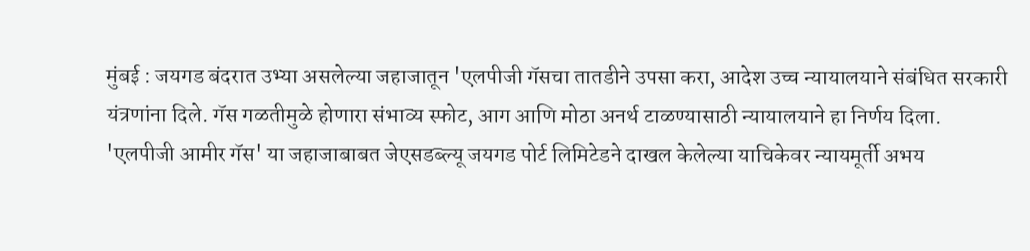मुंबई : जयगड बंदरात उभ्या असलेल्या जहाजातून 'एलपीजी गॅसचा तातडीने उपसा करा, आदेश उच्च न्यायालयाने संबंधित सरकारी यंत्रणांना दिले. गॅस गळतीमुळे होणारा संभाव्य स्फोट, आग आणि मोठा अनर्थ टाळण्यासाठी न्यायालयाने हा निर्णय दिला.
'एलपीजी आमीर गॅस' या जहाजाबाबत जेएसडब्ल्यू जयगड पोर्ट लिमिटेडने दाखल केलेल्या याचिकेवर न्यायमूर्ती अभय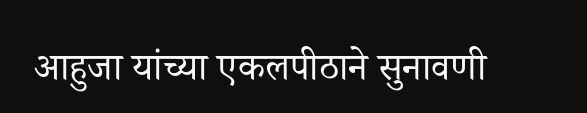आहुजा यांच्या एकलपीठाने सुनावणी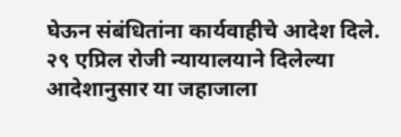घेऊन संबंधितांना कार्यवाहीचे आदेश दिले. २९ एप्रिल रोजी न्यायालयाने दिलेल्या आदेशानुसार या जहाजाला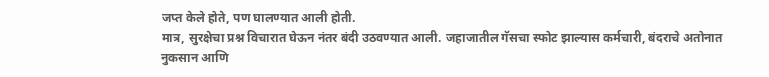जप्त केले होते, पण घालण्यात आली होती.
मात्र, सुरक्षेचा प्रश्न विचारात घेऊन नंतर बंदी उठवण्यात आली. जहाजातील गॅसचा स्फोट झाल्यास कर्मचारी, बंदराचे अतोनात नुकसान आणि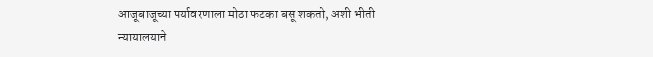आजूबाजूच्या पर्यावरणाला मोठा फटका बसू शकतो, अशी भीती न्यायालयाने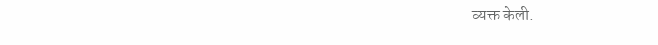व्यक्त केली.